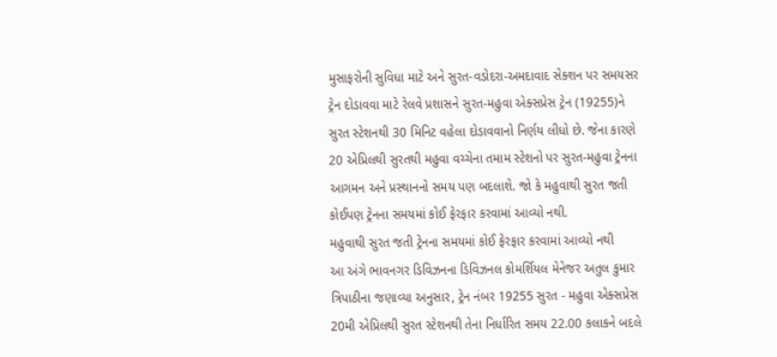મુસાફરોની સુવિધા માટે અને સુરત-વડોદરા-અમદાવાદ સેક્શન પર સમયસર ટ્રેન દોડાવવા માટે રેલવે પ્રશાસને સુરત-મહુવા એક્સપ્રેસ ટ્રેન (19255)ને સુરત સ્ટેશનથી 30 મિનિટ વહેલા દોડાવવાનો નિર્ણય લીધો છે. જેના કારણે 20 એપ્રિલથી સુરતથી મહુવા વચ્ચેના તમામ સ્ટેશનો પર સુરત-મહુવા ટ્રેનના આગમન અને પ્રસ્થાનનો સમય પણ બદલાશે. જો કે મહુવાથી સુરત જતી કોઈપણ ટ્રેનના સમયમાં કોઈ ફેરફાર કરવામાં આવ્યો નથી.
મહુવાથી સુરત જતી ટ્રેનના સમયમાં કોઈ ફેરફાર કરવામાં આવ્યો નથી
આ અંગે ભાવનગર ડિવિઝનના ડિવિઝનલ કોમર્શિયલ મેનેજર અતુલ કુમાર ત્રિપાઠીના જણાવ્યા અનુસાર, ટ્રેન નંબર 19255 સુરત - મહુવા એક્સપ્રેસ 20મી એપ્રિલથી સુરત સ્ટેશનથી તેના નિર્ધારિત સમય 22.00 કલાકને બદલે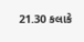21.30 કલાકે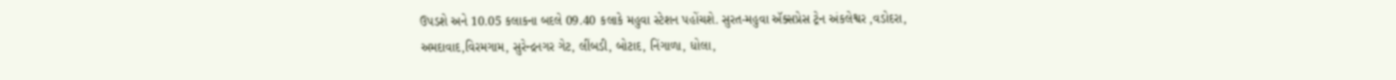ઉપડશે અને 10.05 કલાકના બદલે 09.40 કલાકે મહુવા સ્ટેશન પહોંચશે. સુરત-મહુવા ઍક્સપ્રેસ ટ્રેન અંકલેશ્વર ,વડોદરા, અમદાવાદ,વિરમગામ, સુરેન્દ્રનગર ગેટ, લીંબડી, બોટાદ, નિંગાળા, ધોલા,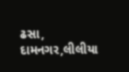ઢસા, દામનગર,લીલીયા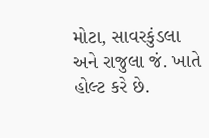મોટા, સાવરકુંડલા અને રાજુલા જં. ખાતે હોલ્ટ કરે છે.